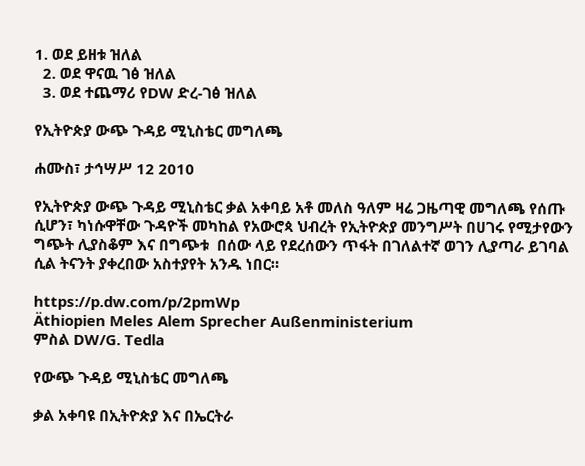1. ወደ ይዘቱ ዝለል
  2. ወደ ዋናዉ ገፅ ዝለል
  3. ወደ ተጨማሪ የDW ድረ-ገፅ ዝለል

የኢትዮጵያ ውጭ ጉዳይ ሚኒስቴር መግለጫ

ሐሙስ፣ ታኅሣሥ 12 2010

የኢትዮጵያ ውጭ ጉዳይ ሚኒስቴር ቃል አቀባይ አቶ መለስ ዓለም ዛሬ ጋዜጣዊ መግለጫ የሰጡ ሲሆን፣ ካነሱዋቸው ጉዳዮች መካከል የአውሮጳ ህብረት የኢትዮጵያ መንግሥት በሀገሩ የሚታየውን ግጭት ሊያስቆም እና በግጭቱ  በሰው ላይ የደረሰውን ጥፋት በገለልተኛ ወገን ሊያጣራ ይገባል ሲል ትናንት ያቀረበው አስተያየት አንዱ ነበር።

https://p.dw.com/p/2pmWp
Äthiopien Meles Alem Sprecher Außenministerium
ምስል DW/G. Tedla

የውጭ ጉዳይ ሚኒስቴር መግለጫ

ቃል አቀባዩ በኢትዮጵያ እና በኤርትራ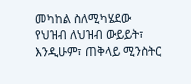መካከል ስለሚካሄደው የህዝብ ለህዝብ ውይይት፣ እንዲሁም፣ ጠቅላይ ሚንስትር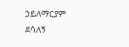ኃይለማርያም ደሳለኝ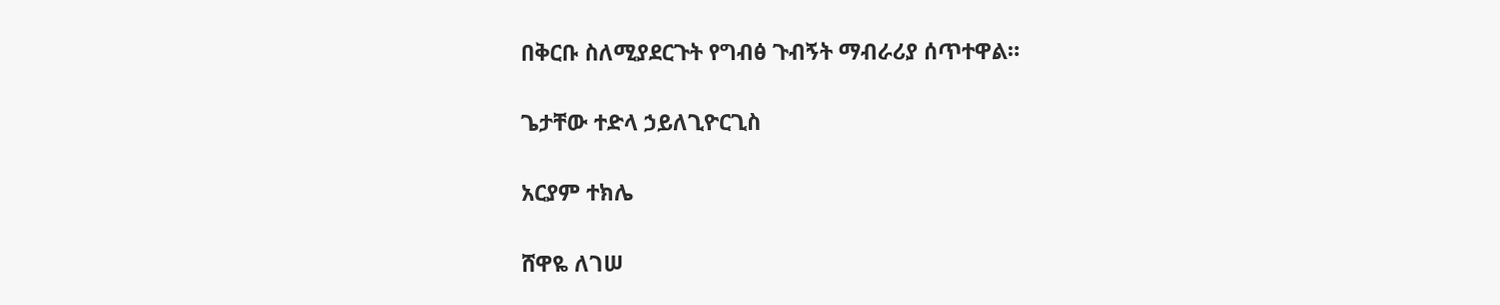በቅርቡ ስለሚያደርጉት የግብፅ ጉብኝት ማብራሪያ ሰጥተዋል።

ጌታቸው ተድላ ኃይለጊዮርጊስ

አርያም ተክሌ

ሸዋዬ ለገሠ